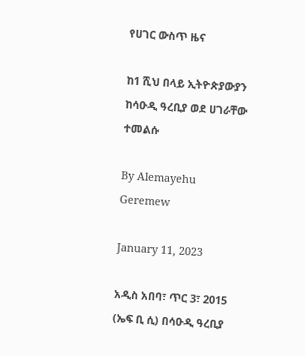የሀገር ውስጥ ዜና

ከ1 ሺህ በላይ ኢትዮጵያውያን ከሳዑዲ ዓረቢያ ወደ ሀገራቸው ተመልሱ

By Alemayehu Geremew

January 11, 2023

አዲስ አበባ፣ ጥር 3፣ 2015 (ኤፍ ቢ ሲ) በሳዑዲ ዓረቢያ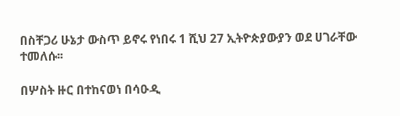በስቸጋሪ ሁኔታ ውስጥ ይኖሩ የነበሩ 1 ሺህ 27 ኢትዮጵያውያን ወደ ሀገራቸው ተመለሱ፡፡

በሦስት ዙር በተከናወነ በሳዑዲ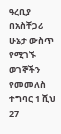ዓረቢያ በአስቸጋሪ ሁኔታ ውስጥ የሚገኙ ወገኞችን የመመለስ ተግባር 1 ሺህ 27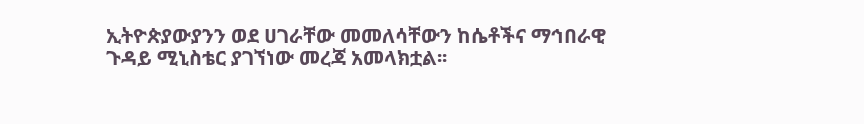ኢትዮጵያውያንን ወደ ሀገራቸው መመለሳቸውን ከሴቶችና ማኅበራዊ ጉዳይ ሚኒስቴር ያገኘነው መረጃ አመላክቷል፡፡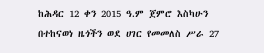ከሕዳር 12 ቀን 2015 ዓ.ም ጀምሮ እስካሁን በተከናወነ ዜጎችን ወደ ሀገር የመመለስ ሥራ 27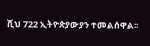ሺህ 722 ኢትዮጵያውያን ተመልሰዋል፡፡